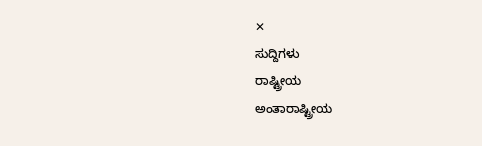✕
ಸುದ್ದಿಗಳು
ರಾಷ್ಟ್ರೀಯ
ಅಂತಾರಾಷ್ಟ್ರೀಯ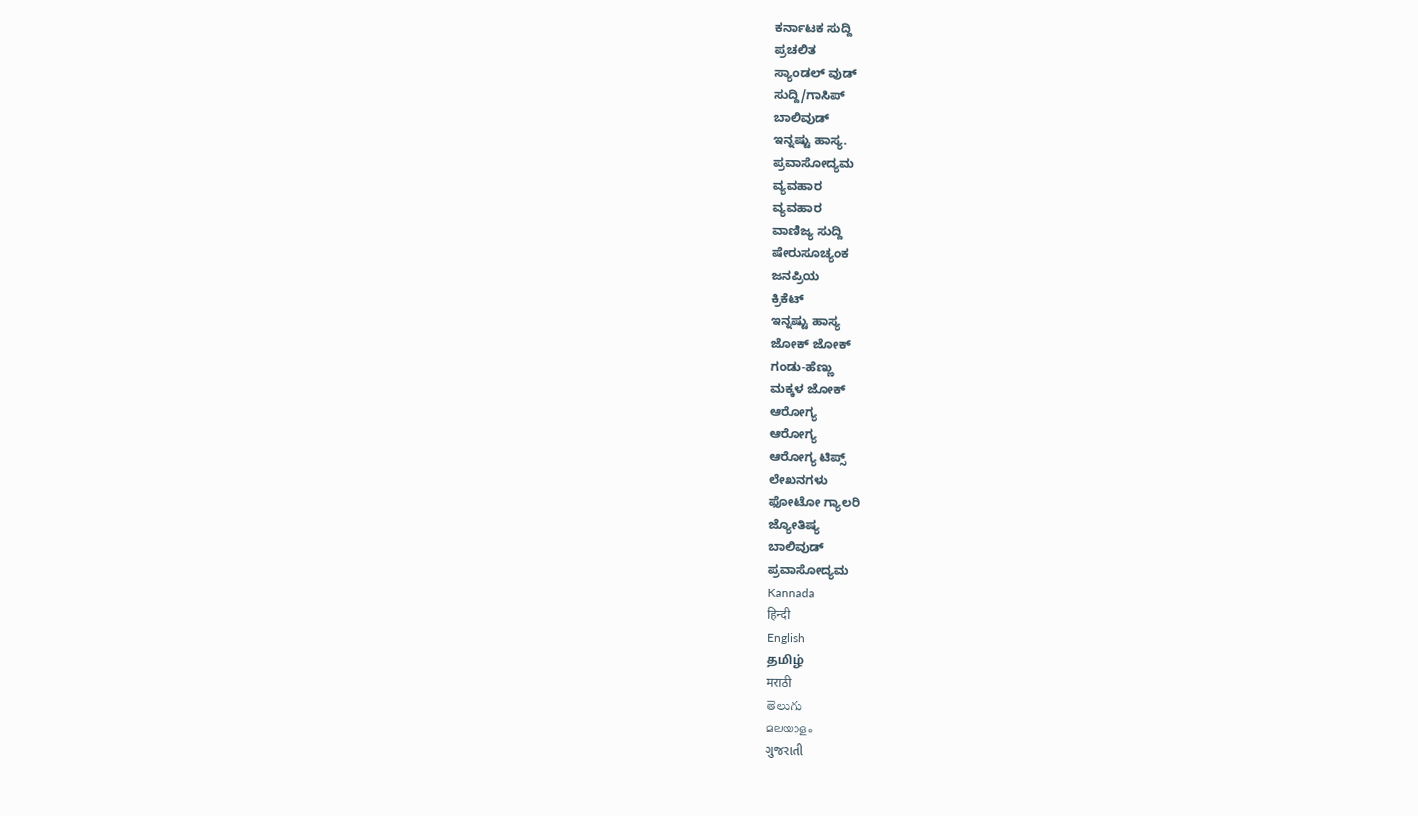ಕರ್ನಾಟಕ ಸುದ್ದಿ
ಪ್ರಚಲಿತ
ಸ್ಯಾಂಡಲ್ ವುಡ್
ಸುದ್ದಿ/ಗಾಸಿಪ್
ಬಾಲಿವುಡ್
ಇನ್ನಷ್ಟು ಹಾಸ್ಯ.
ಪ್ರವಾಸೋದ್ಯಮ
ವ್ಯವಹಾರ
ವ್ಯವಹಾರ
ವಾಣಿಜ್ಯ ಸುದ್ದಿ
ಷೇರುಸೂಚ್ಯಂಕ
ಜನಪ್ರಿಯ
ಕ್ರಿಕೆಟ್
ಇನ್ನಷ್ಟು ಹಾಸ್ಯ
ಜೋಕ್ ಜೋಕ್
ಗಂಡು-ಹೆಣ್ಣು
ಮಕ್ಕಳ ಜೋಕ್
ಆರೋಗ್ಯ
ಆರೋಗ್ಯ
ಆರೋಗ್ಯ ಟಿಪ್ಸ್
ಲೇಖನಗಳು
ಫೋಟೋ ಗ್ಯಾಲರಿ
ಜ್ಯೋತಿಷ್ಯ
ಬಾಲಿವುಡ್
ಪ್ರವಾಸೋದ್ಯಮ
Kannada
हिन्दी
English
தமிழ்
मराठी
తెలుగు
മലയാളം
ગુજરાતી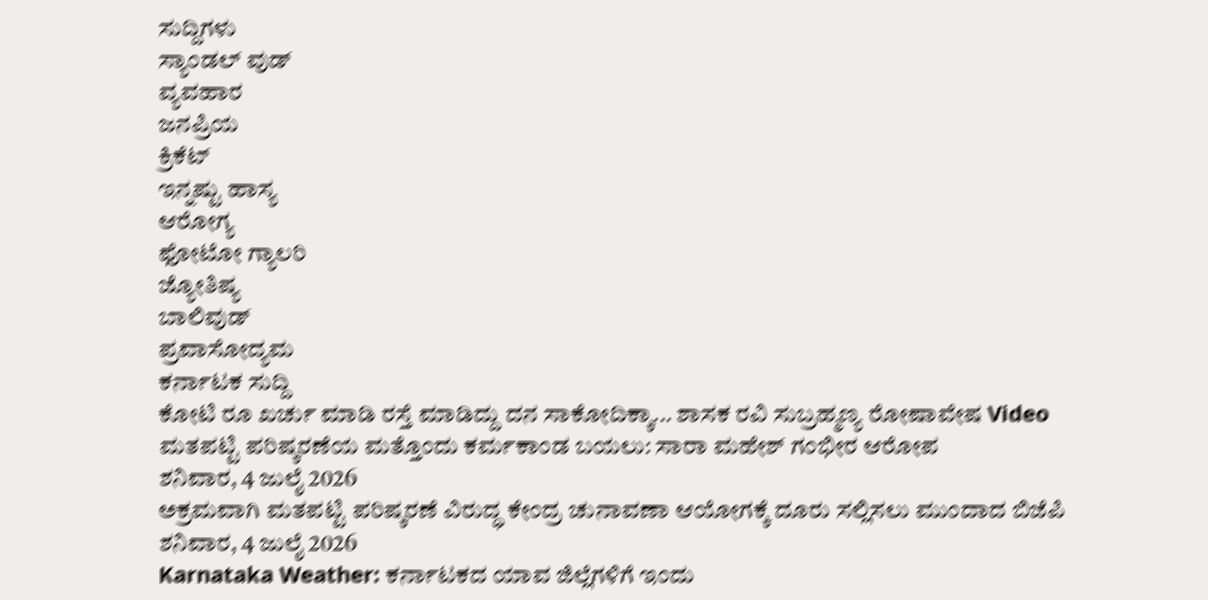ಸುದ್ದಿಗಳು
ಸ್ಯಾಂಡಲ್ ವುಡ್
ವ್ಯವಹಾರ
ಜನಪ್ರಿಯ
ಕ್ರಿಕೆಟ್
ಇನ್ನಷ್ಟು ಹಾಸ್ಯ
ಆರೋಗ್ಯ
ಫೋಟೋ ಗ್ಯಾಲರಿ
ಜ್ಯೋತಿಷ್ಯ
ಬಾಲಿವುಡ್
ಪ್ರವಾಸೋದ್ಯಮ
ಕರ್ನಾಟಕ ಸುದ್ದಿ
ಕೋಟಿ ರೂ ಖರ್ಚು ಮಾಡಿ ರಸ್ತೆ ಮಾಡಿದ್ದು ದನ ಸಾಕೋದಿಕ್ಕಾ... ಶಾಸಕ ರವಿ ಸುಬ್ರಹ್ಮಣ್ಯ ರೋಷಾವೇಷ Video
ಮತಪಟ್ಟಿ ಪರಿಷ್ಕರಣೆಯ ಮತ್ತೊಂದು ಕರ್ಮಕಾಂಡ ಬಯಲು: ಸಾರಾ ಮಹೇಶ್ ಗಂಭೀರ ಆರೋಪ
ಶನಿವಾರ, 4 ಜುಲೈ 2026
ಅಕ್ರಮವಾಗಿ ಮತಪಟ್ಟಿ ಪರಿಷ್ಕರಣೆ ವಿರುದ್ಧ ಕೇಂದ್ರ ಚುನಾವಣಾ ಆಯೋಗಕ್ಕೆ ದೂರು ಸಲ್ಲಿಸಲು ಮುಂದಾದ ಬಿಜೆಪಿ
ಶನಿವಾರ, 4 ಜುಲೈ 2026
Karnataka Weather: ಕರ್ನಾಟಕದ ಯಾವ ಜಿಲ್ಲೆಗಳಿಗೆ ಇಂದು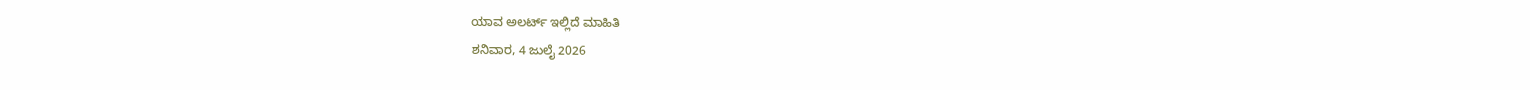ಯಾವ ಅಲರ್ಟ್ ಇಲ್ಲಿದೆ ಮಾಹಿತಿ
ಶನಿವಾರ, 4 ಜುಲೈ 2026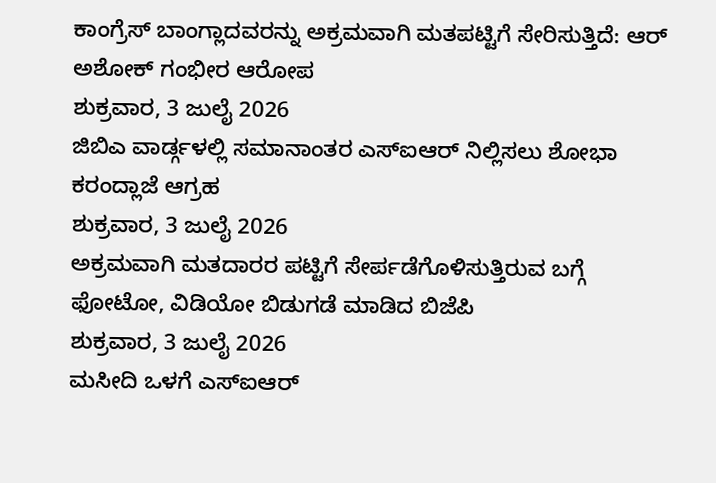ಕಾಂಗ್ರೆಸ್ ಬಾಂಗ್ಲಾದವರನ್ನು ಅಕ್ರಮವಾಗಿ ಮತಪಟ್ಟಿಗೆ ಸೇರಿಸುತ್ತಿದೆ: ಆರ್ ಅಶೋಕ್ ಗಂಭೀರ ಆರೋಪ
ಶುಕ್ರವಾರ, 3 ಜುಲೈ 2026
ಜಿಬಿಎ ವಾರ್ಡ್ಗಳಲ್ಲಿ ಸಮಾನಾಂತರ ಎಸ್ಐಆರ್ ನಿಲ್ಲಿಸಲು ಶೋಭಾ ಕರಂದ್ಲಾಜೆ ಆಗ್ರಹ
ಶುಕ್ರವಾರ, 3 ಜುಲೈ 2026
ಅಕ್ರಮವಾಗಿ ಮತದಾರರ ಪಟ್ಟಿಗೆ ಸೇರ್ಪಡೆಗೊಳಿಸುತ್ತಿರುವ ಬಗ್ಗೆ ಫೋಟೋ, ವಿಡಿಯೋ ಬಿಡುಗಡೆ ಮಾಡಿದ ಬಿಜೆಪಿ
ಶುಕ್ರವಾರ, 3 ಜುಲೈ 2026
ಮಸೀದಿ ಒಳಗೆ ಎಸ್ಐಆರ್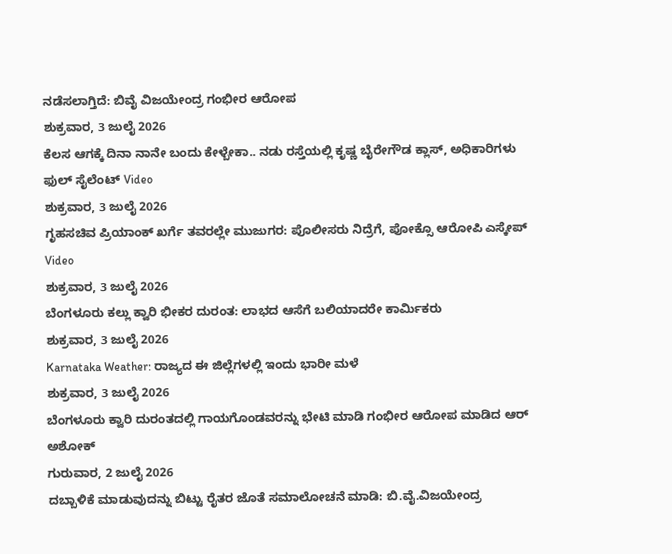ನಡೆಸಲಾಗ್ತಿದೆ: ಬಿವೈ ವಿಜಯೇಂದ್ರ ಗಂಭೀರ ಆರೋಪ
ಶುಕ್ರವಾರ, 3 ಜುಲೈ 2026
ಕೆಲಸ ಆಗಕ್ಕೆ ದಿನಾ ನಾನೇ ಬಂದು ಕೇಳ್ಬೇಕಾ.. ನಡು ರಸ್ತೆಯಲ್ಲಿ ಕೃಷ್ಣ ಬೈರೇಗೌಡ ಕ್ಲಾಸ್, ಅಧಿಕಾರಿಗಳು ಫುಲ್ ಸೈಲೆಂಟ್ Video
ಶುಕ್ರವಾರ, 3 ಜುಲೈ 2026
ಗೃಹಸಚಿವ ಪ್ರಿಯಾಂಕ್ ಖರ್ಗೆ ತವರಲ್ಲೇ ಮುಜುಗರ: ಪೊಲೀಸರು ನಿದ್ರೆಗೆ, ಪೋಕ್ಸೊ ಆರೋಪಿ ಎಸ್ಕೇಪ್ Video
ಶುಕ್ರವಾರ, 3 ಜುಲೈ 2026
ಬೆಂಗಳೂರು ಕಲ್ಲು ಕ್ವಾರಿ ಭೀಕರ ದುರಂತ: ಲಾಭದ ಆಸೆಗೆ ಬಲಿಯಾದರೇ ಕಾರ್ಮಿಕರು
ಶುಕ್ರವಾರ, 3 ಜುಲೈ 2026
Karnataka Weather: ರಾಜ್ಯದ ಈ ಜಿಲ್ಲೆಗಳಲ್ಲಿ ಇಂದು ಭಾರೀ ಮಳೆ
ಶುಕ್ರವಾರ, 3 ಜುಲೈ 2026
ಬೆಂಗಳೂರು ಕ್ವಾರಿ ದುರಂತದಲ್ಲಿ ಗಾಯಗೊಂಡವರನ್ನು ಭೇಟಿ ಮಾಡಿ ಗಂಭೀರ ಆರೋಪ ಮಾಡಿದ ಆರ್ ಅಶೋಕ್
ಗುರುವಾರ, 2 ಜುಲೈ 2026
ದಬ್ಬಾಳಿಕೆ ಮಾಡುವುದನ್ನು ಬಿಟ್ಟು ರೈತರ ಜೊತೆ ಸಮಾಲೋಚನೆ ಮಾಡಿ: ಬಿ.ವೈ.ವಿಜಯೇಂದ್ರ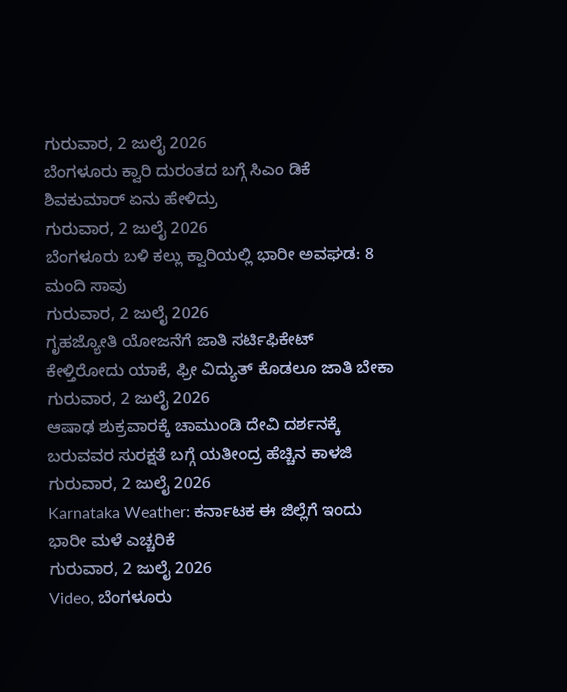ಗುರುವಾರ, 2 ಜುಲೈ 2026
ಬೆಂಗಳೂರು ಕ್ವಾರಿ ದುರಂತದ ಬಗ್ಗೆ ಸಿಎಂ ಡಿಕೆ ಶಿವಕುಮಾರ್ ಏನು ಹೇಳಿದ್ರು
ಗುರುವಾರ, 2 ಜುಲೈ 2026
ಬೆಂಗಳೂರು ಬಳಿ ಕಲ್ಲು ಕ್ವಾರಿಯಲ್ಲಿ ಭಾರೀ ಅವಘಡ: 8 ಮಂದಿ ಸಾವು
ಗುರುವಾರ, 2 ಜುಲೈ 2026
ಗೃಹಜ್ಯೋತಿ ಯೋಜನೆಗೆ ಜಾತಿ ಸರ್ಟಿಫಿಕೇಟ್ ಕೇಳ್ತಿರೋದು ಯಾಕೆ, ಫ್ರೀ ವಿದ್ಯುತ್ ಕೊಡಲೂ ಜಾತಿ ಬೇಕಾ
ಗುರುವಾರ, 2 ಜುಲೈ 2026
ಆಷಾಢ ಶುಕ್ರವಾರಕ್ಕೆ ಚಾಮುಂಡಿ ದೇವಿ ದರ್ಶನಕ್ಕೆ ಬರುವವರ ಸುರಕ್ಷತೆ ಬಗ್ಗೆ ಯತೀಂದ್ರ ಹೆಚ್ಚಿನ ಕಾಳಜಿ
ಗುರುವಾರ, 2 ಜುಲೈ 2026
Karnataka Weather: ಕರ್ನಾಟಕ ಈ ಜಿಲ್ಲೆಗೆ ಇಂದು ಭಾರೀ ಮಳೆ ಎಚ್ಚರಿಕೆ
ಗುರುವಾರ, 2 ಜುಲೈ 2026
Video, ಬೆಂಗಳೂರು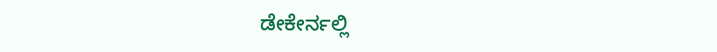ಡೇಕೇರ್ನಲ್ಲಿ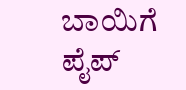ಬಾಯಿಗೆ ಪೈಪ್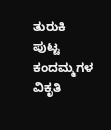ತುರುಕಿ ಪುಟ್ಟ ಕಂದಮ್ಮಗಳ ವಿಕೃತಿ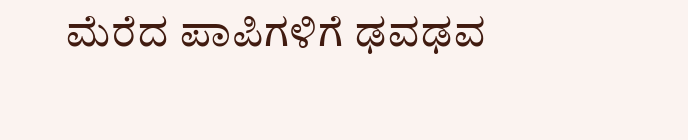ಮೆರೆದ ಪಾಪಿಗಳಿಗೆ ಢವಢವ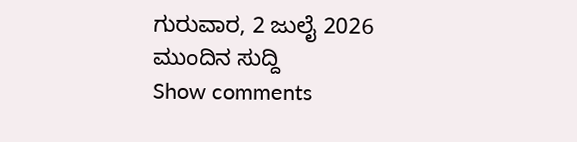ಗುರುವಾರ, 2 ಜುಲೈ 2026
ಮುಂದಿನ ಸುದ್ದಿ
Show comments